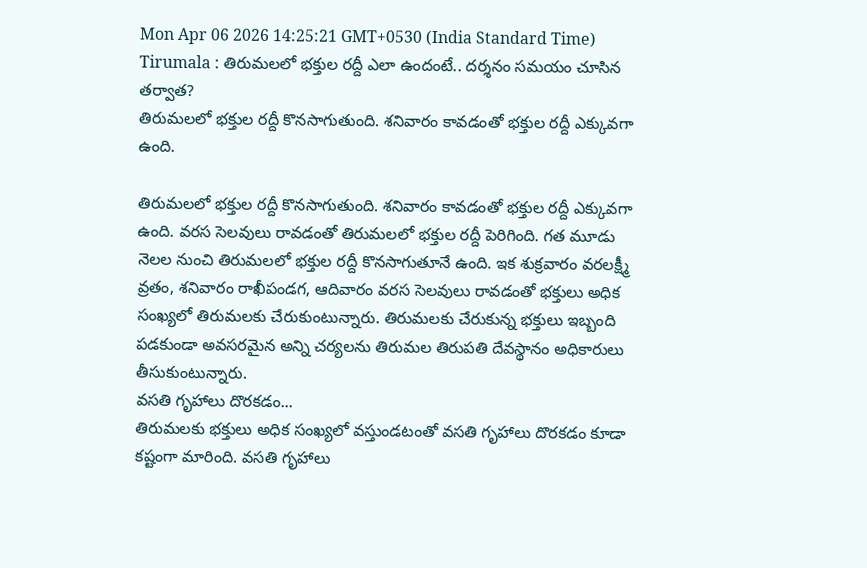Mon Apr 06 2026 14:25:21 GMT+0530 (India Standard Time)
Tirumala : తిరుమలలో భక్తుల రద్దీ ఎలా ఉందంటే.. దర్శనం సమయం చూసిన తర్వాత?
తిరుమలలో భక్తుల రద్దీ కొనసాగుతుంది. శనివారం కావడంతో భక్తుల రద్దీ ఎక్కువగా ఉంది.

తిరుమలలో భక్తుల రద్దీ కొనసాగుతుంది. శనివారం కావడంతో భక్తుల రద్దీ ఎక్కువగా ఉంది. వరస సెలవులు రావడంతో తిరుమలలో భక్తుల రద్దీ పెరిగింది. గత మూడు నెలల నుంచి తిరుమలలో భక్తుల రద్దీ కొనసాగుతూనే ఉంది. ఇక శుక్రవారం వరలక్ష్మీ వ్రతం, శనివారం రాఖీపండగ, ఆదివారం వరస సెలవులు రావడంతో భక్తులు అధిక సంఖ్యలో తిరుమలకు చేరుకుంటున్నారు. తిరుమలకు చేరుకున్న భక్తులు ఇబ్బంది పడకుండా అవసరమైన అన్ని చర్యలను తిరుమల తిరుపతి దేవస్థానం అధికారులు తీసుకుంటున్నారు.
వసతి గృహాలు దొరకడం...
తిరుమలకు భక్తులు అధిక సంఖ్యలో వస్తుండటంతో వసతి గృహాలు దొరకడం కూడా కష్టంగా మారింది. వసతి గృహాలు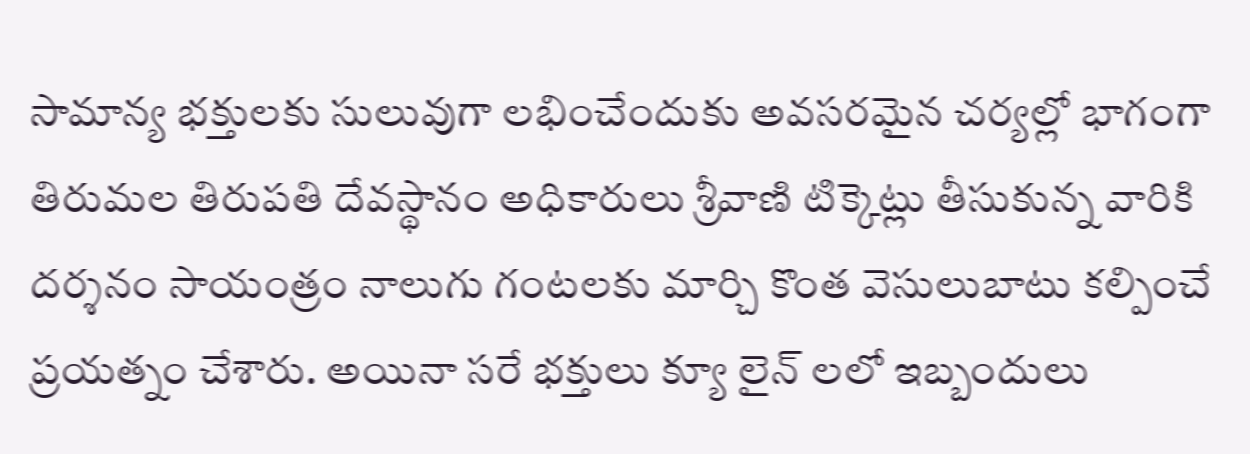సామాన్య భక్తులకు సులువుగా లభించేందుకు అవసరమైన చర్యల్లో భాగంగా తిరుమల తిరుపతి దేవస్థానం అధికారులు శ్రీవాణి టిక్కెట్లు తీసుకున్న వారికి దర్శనం సాయంత్రం నాలుగు గంటలకు మార్చి కొంత వెసులుబాటు కల్పించే ప్రయత్నం చేశారు. అయినా సరే భక్తులు క్యూ లైన్ లలో ఇబ్బందులు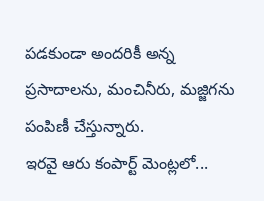పడకుండా అందరికీ అన్న ప్రసాదాలను, మంచినీరు, మజ్జిగను పంపిణీ చేస్తున్నారు.
ఇరవై ఆరు కంపార్ట్ మెంట్లలో...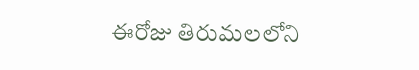ఈరోజు తిరుమలలోని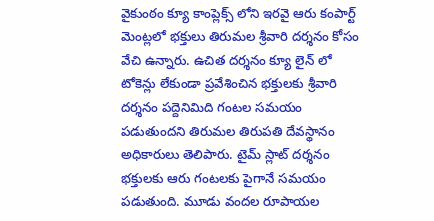వైకుంఠం క్యూ కాంప్లెక్స్ లోని ఇరవై ఆరు కంపార్ట్ మెంట్లలో భక్తులు తిరుమల శ్రీవారి దర్శనం కోసం వేచి ఉన్నారు. ఉచిత దర్శనం క్యూ లైన్ లో టోకెన్లు లేకుండా ప్రవేశించిన భక్తులకు శ్రీవారి దర్శనం పద్దెనిమిది గంటల సమయం పడుతుందని తిరుమల తిరుపతి దేవస్థానం అధికారులు తెలిపారు. టైమ్ స్లాట్ దర్శనం భక్తులకు ఆరు గంటలకు పైగానే సమయం పడుతుంది. మూడు వందల రూపాయల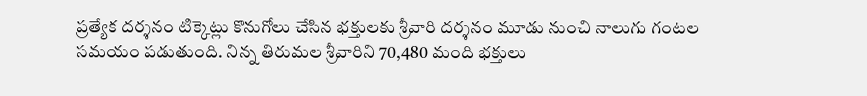ప్రత్యేక దర్శనం టిక్కెట్లు కొనుగోలు చేసిన భక్తులకు శ్రీవారి దర్శనం మూడు నుంచి నాలుగు గంటల సమయం పడుతుంది. నిన్న తిరుమల శ్రీవారిని 70,480 మంది భక్తులు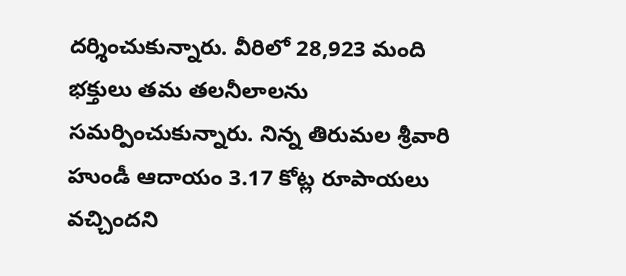దర్శించుకున్నారు. వీరిలో 28,923 మంది భక్తులు తమ తలనీలాలను సమర్పించుకున్నారు. నిన్న తిరుమల శ్రీవారి హుండీ ఆదాయం 3.17 కోట్ల రూపాయలు వచ్చిందని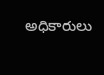అధికారులు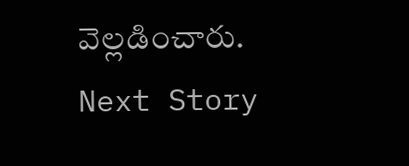వెల్లడించారు.
Next Story